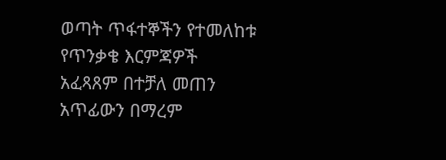ወጣት ጥፋተኞችን የተመለከቱ የጥንቃቄ እርምጃዎች አፈጻጸም በተቻለ መጠን አጥፊውን በማረም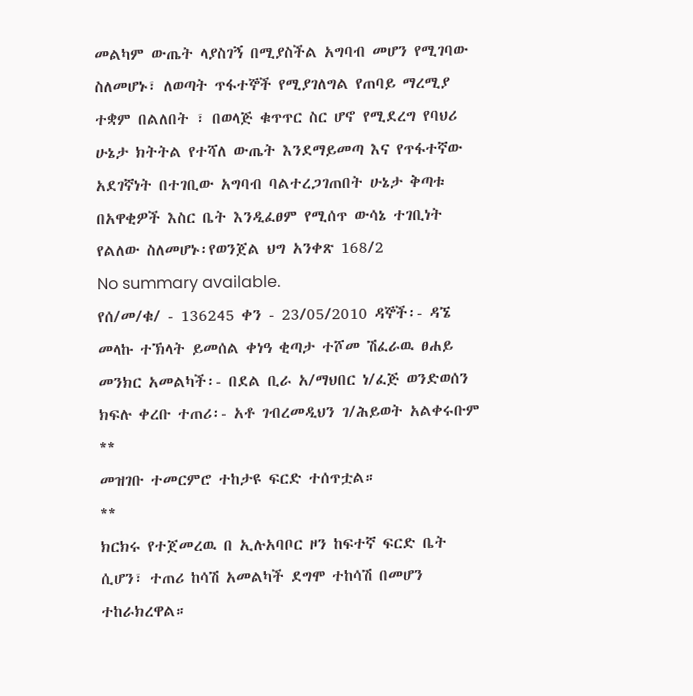መልካም ውጤት ላያስገኝ በሚያስችል አግባብ መሆን የሚገባው ስለመሆኑ፣ ለወጣት ጥፋተኞች የሚያገለግል የጠባይ ማረሚያ ተቋም በልለበት ፣ በወላጅ ቁጥጥር ስር ሆኖ የሚደረግ የባህሪ ሁኔታ ክትትል የተሻለ ውጤት እንደማይመጣ እና የጥፋተኛው አደገኛነት በተገቢው አግባብ ባልተረጋገጠበት ሁኔታ ቅጣቱ በአዋቂዎች እስር ቤት እንዲፈፀም የሚሰጥ ውሳኔ ተገቢነት የልለው ስለመሆኑ፡የወንጀል ህግ አንቀጽ 168/2
No summary available.
የሰ/መ/ቁ/ - 136245 ቀን - 23/05/2010 ዳኞች፡- ዳኜ መላኩ ተኽላት ይመሰል ቀነዓ ቂጣታ ተሾመ ሽፈራዉ ፀሐይ መንክር አመልካች፡- በደል ቢራ አ/ማህበር ነ/ፈጅ ወንድወሰን ክፍሉ ቀረቡ ተጠሪ፡- አቶ ገብረመዲህን ገ/ሕይወት አልቀሩቡም **
መዝገቡ ተመርምሮ ተከታዩ ፍርድ ተሰጥቷል።
**
ክርክሩ የተጀመረዉ በ ኢሉአባቦር ዞን ከፍተኛ ፍርድ ቤት ሲሆን፣ ተጠሪ ከሳሽ አመልካች ደግሞ ተከሳሽ በመሆን ተከራክረዋል።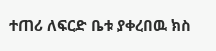ተጠሪ ለፍርድ ቤቱ ያቀረበዉ ክስ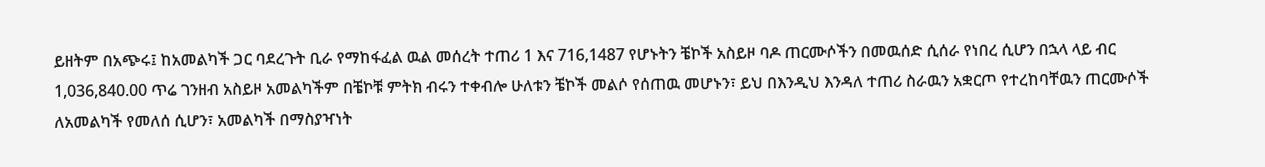ይዘትም በአጭሩ፤ ከአመልካች ጋር ባደረጉት ቢራ የማከፋፈል ዉል መሰረት ተጠሪ 1 እና 716,1487 የሆኑትን ቼኮች አስይዞ ባዶ ጠርሙሶችን በመዉሰድ ሲሰራ የነበረ ሲሆን በኋላ ላይ ብር 1,036,840.00 ጥሬ ገንዘብ አስይዞ አመልካችም በቼኮቹ ምትክ ብሩን ተቀብሎ ሁለቱን ቼኮች መልሶ የሰጠዉ መሆኑን፣ ይህ በእንዲህ እንዳለ ተጠሪ ስራዉን አቋርጦ የተረከባቸዉን ጠርሙሶች ለአመልካች የመለሰ ሲሆን፣ አመልካች በማስያዣነት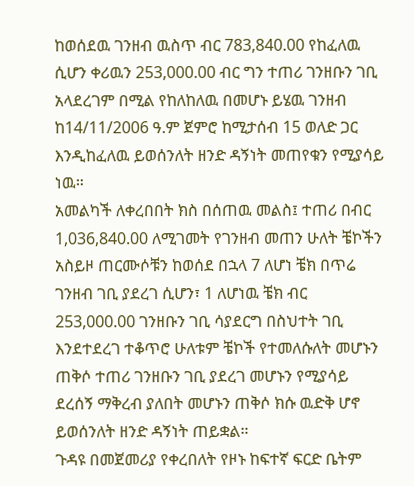ከወሰደዉ ገንዘብ ዉስጥ ብር 783,840.00 የከፈለዉ ሲሆን ቀሪዉን 253,000.00 ብር ግን ተጠሪ ገንዘቡን ገቢ አላደረገም በሚል የከለከለዉ በመሆኑ ይሄዉ ገንዘብ ከ14/11/2006 ዓ.ም ጀምሮ ከሚታሰብ 15 ወለድ ጋር እንዲከፈለዉ ይወሰንለት ዘንድ ዳኝነት መጠየቁን የሚያሳይ ነዉ።
አመልካች ለቀረበበት ክስ በሰጠዉ መልስ፤ ተጠሪ በብር 1,036,840.00 ለሚገመት የገንዘብ መጠን ሁለት ቼኮችን አስይዞ ጠርሙሶቹን ከወሰደ በኋላ 7 ለሆነ ቼክ በጥሬ ገንዘብ ገቢ ያደረገ ሲሆን፣ 1 ለሆነዉ ቼክ ብር 253,000.00 ገንዘቡን ገቢ ሳያደርግ በስህተት ገቢ እንደተደረገ ተቆጥሮ ሁለቱም ቼኮች የተመለሱለት መሆኑን ጠቅሶ ተጠሪ ገንዘቡን ገቢ ያደረገ መሆኑን የሚያሳይ ደረሰኝ ማቅረብ ያለበት መሆኑን ጠቅሶ ክሱ ዉድቅ ሆኖ ይወሰንለት ዘንድ ዳኝነት ጠይቋል።
ጉዳዩ በመጀመሪያ የቀረበለት የዞኑ ከፍተኛ ፍርድ ቤትም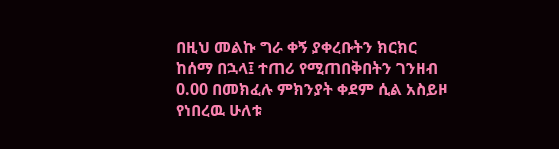በዚህ መልኩ ግራ ቀኝ ያቀረቡትን ክርክር ከሰማ በኋላ፤ ተጠሪ የሚጠበቅበትን ገንዘብ 0.00 በመክፈሉ ምክንያት ቀደም ሲል አስይዞ የነበረዉ ሁለቱ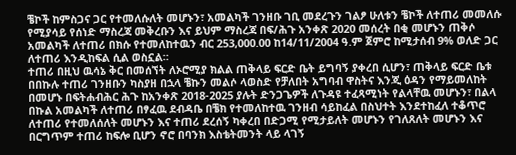ቼኮች ከምስጋና ጋር የተመለሱለት መሆኑን፣ አመልካች ገንዘቡ ገቢ መደረጉን ገልፆ ሁለቱን ቼኮች ለተጠሪ መመለሱ የሚያሳይ የሰነድ ማስረጃ መቅረቡን እና ይህም ማስረጃ በፍ/ሕጉ አንቀጽ 2020 መሰረት በቂ መሆኑን ጠቅሶ አመልካች ለተጠሪ በክሱ የተመለከተዉን ብር 253,000.00 ከ14/11/2004 ዓ.ም ጀምሮ ከሚታሰብ 9% ወለድ ጋር ለተጠሪ እንዲከፍል ሲል ወስኗል።
ተጠሪ በዚህ ዉሳኔ ቅር በመሰኘት ለኦሮሚያ ክልል ጠቅላይ ፍርድ ቤት ይግባኝ ያቀረበ ሲሆን፣ ጠቅላይ ፍርድ ቤቱ በበኩሉ ተጠሪ ገንዘቡን ካስያዘ በኋላ ቼኩን መልሶ ላወስድ የቻለበት አግባብ ዋስትና እንጂ ዕዳን የማይመለከት በመሆኑ በፍትሐብሕር ሕጉ ከአንቀጽ 2018-2025 ያሉት ድንጋጌዎች ለጉዳዩ ተፈጻሚነት የልላቸዉ መሆኑን፣ በልላ በኩል አመልካች ለተጠሪ በፃፈዉ ደብዳቤ በቼክ የተመለከተዉ ገንዘብ ሳይከፈል በስህተት እንደተከፈለ ተቆጥሮ ለተጠሪ የተመለሰለት መሆኑን እና ተጠሪ ደረሰኝ ካቀረበ በድጋሚ የሚታይለት መሆኑን የገለጸለት መሆኑን እና በርግጥም ተጠሪ ከፍሎ ቢሆን ኖሮ በባንክ እስቴትመንት ላይ ላገኝ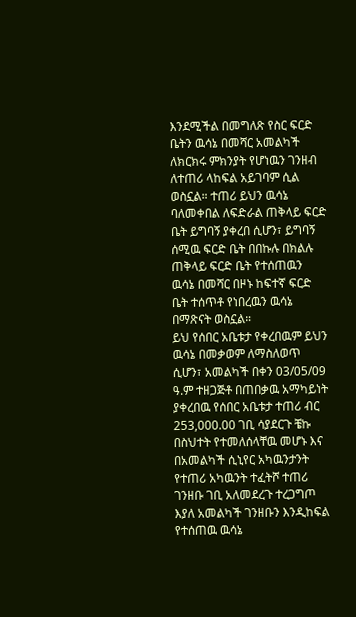እንደሚችል በመግለጽ የስር ፍርድ ቤትን ዉሳኔ በመሻር አመልካች ለክርክሩ ምክንያት የሆነዉን ገንዘብ ለተጠሪ ላከፍል አይገባም ሲል ወስኗል። ተጠሪ ይህን ዉሳኔ ባለመቀበል ለፍድራል ጠቅላይ ፍርድ ቤት ይግባኝ ያቀረበ ሲሆን፣ ይግባኝ ሰሚዉ ፍርድ ቤት በበኩሉ በክልሉ ጠቅላይ ፍርድ ቤት የተሰጠዉን ዉሳኔ በመሻር በዞኑ ከፍተኛ ፍርድ ቤት ተሰጥቶ የነበረዉን ዉሳኔ በማጽናት ወስኗል።
ይህ የሰበር አቤቱታ የቀረበዉም ይህን ዉሳኔ በመቃወም ለማስለወጥ ሲሆን፣ አመልካች በቀን 03/05/09 ዓ.ም ተዘጋጅቶ በጠበቃዉ አማካይነት ያቀረበዉ የሰበር አቤቱታ ተጠሪ ብር 253,000.00 ገቢ ሳያደርጉ ቼኩ በስህተት የተመለሰላቸዉ መሆኑ እና በአመልካች ሲኒየር አካዉንታንት የተጠሪ አካዉንት ተፈትሾ ተጠሪ ገንዘቡ ገቢ አለመደረጉ ተረጋግጦ እያለ አመልካች ገንዘቡን እንዲከፍል የተሰጠዉ ዉሳኔ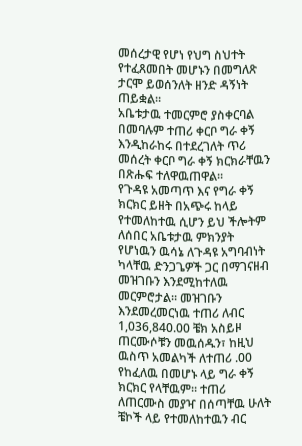መሰረታዊ የሆነ የህግ ስህተት የተፈጸመበት መሆኑን በመግለጽ ታርሞ ይወሰንለት ዘንድ ዳኝነት ጠይቋል።
አቤቱታዉ ተመርምሮ ያስቀርባል በመባሉም ተጠሪ ቀርቦ ግራ ቀኝ እንዲከራከሩ በተደረገለት ጥሪ መሰረት ቀርቦ ግራ ቀኝ ክርክራቸዉን በጽሑፍ ተለዋዉጠዋል።
የጉዳዩ አመጣጥ እና የግራ ቀኝ ክርክር ይዘት በአጭሩ ከላይ የተመለከተዉ ሲሆን ይህ ችሎትም ለሰበር አቤቱታዉ ምክንያት የሆነዉን ዉሳኔ ለጉዳዩ አግባብነት ካላቸዉ ድንጋጌዎች ጋር በማገናዘብ መዝገቡን እንደሚከተለዉ መርምሮታል። መዝገቡን እንደመረመርነዉ ተጠሪ ለብር 1,036,840.00 ቼክ አስይዞ ጠርሙሶቹን መዉሰዱን፣ ከዚህ ዉስጥ አመልካች ለተጠሪ .00 የከፈለዉ በመሆኑ ላይ ግራ ቀኝ ክርክር የላቸዉም። ተጠሪ ለጠርሙስ መያዣ በሰጣቸዉ ሁለት ቼኮች ላይ የተመለከተዉን ብር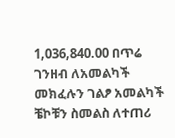1,036,840.00 በጥሬ ገንዘብ ለአመልካች መክፈሉን ገልፆ አመልካች ቼኮቹን ስመልስ ለተጠሪ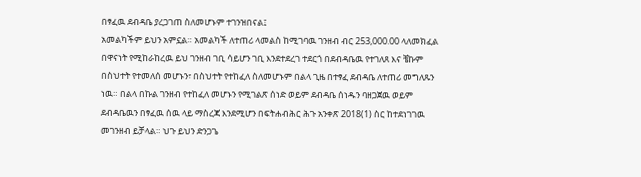በፃፈዉ ደብዳቤ ያረጋገጠ ስለመሆኑም ተገንዝበናል፤
አመልካችም ይህን አምኗል። አመልካች ለተጠሪ ላመልስ ከሚገባዉ ገንዘብ ብር 253,000.00 ላለመክፈል በዋናነት የሚከራከረዉ ይህ ገንዘብ ገቢ ሳይሆን ገቢ እንደተደረገ ተደርጎ በደብዳቤዉ የተገለጸ እና ቼኩም በስህተት የተመለሰ መሆኑን፣ በስህተት የተከፈለ ስለመሆኑም በልላ ጊዜ በተፃፈ ደብዳቤ ለተጠሪ መግለጹን ነዉ። በልላ በኩል ገንዘብ የተከፈለ መሆኑን የሚገልጽ ሰነድ ወይም ደብዳቤ ሰነዱን ባዘጋጀዉ ወይም ደብዳቤዉን በፃፈዉ ሰዉ ላይ ማስረጃ እንደሚሆን በፍትሐብሕር ሕጉ አንቀጽ 2018(1) ስር ከተደነገገዉ መገንዘብ ይቻላል። ህጉ ይህን ድንጋጌ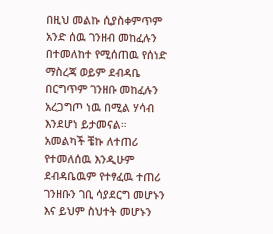በዚህ መልኩ ሲያስቀምጥም አንድ ሰዉ ገንዘብ መከፈሉን በተመለከተ የሚሰጠዉ የሰነድ ማስረጃ ወይም ደብዳቤ በርግጥም ገንዘቡ መከፈሉን አረጋግጦ ነዉ በሚል ሃሳብ እንደሆነ ይታመናል።
አመልካች ቼኩ ለተጠሪ የተመለሰዉ እንዲሁም ደብዳቤዉም የተፃፈዉ ተጠሪ ገንዘቡን ገቢ ሳያደርግ መሆኑን እና ይህም ስህተት መሆኑን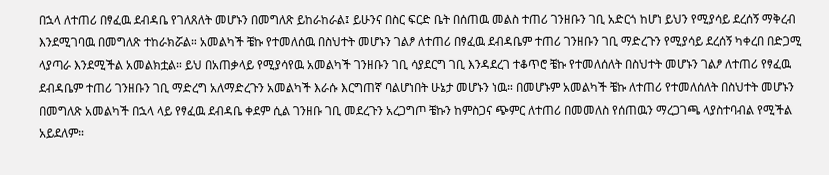በኋላ ለተጠሪ በፃፈዉ ደብዳቤ የገለጸለት መሆኑን በመግለጽ ይከራከራል፤ ይሁንና በስር ፍርድ ቤት በሰጠዉ መልስ ተጠሪ ገንዘቡን ገቢ አድርጎ ከሆነ ይህን የሚያሳይ ደረሰኝ ማቅረብ እንደሚገባዉ በመግለጽ ተከራክሯል። አመልካች ቼኩ የተመለሰዉ በስህተት መሆኑን ገልፆ ለተጠሪ በፃፈዉ ደብዳቤም ተጠሪ ገንዘቡን ገቢ ማድረጉን የሚያሳይ ደረሰኝ ካቀረበ በድጋሚ ላያጣራ እንደሚችል አመልክቷል። ይህ በአጠቃላይ የሚያሳየዉ አመልካች ገንዘቡን ገቢ ሳያደርግ ገቢ እንዳደረገ ተቆጥሮ ቼኩ የተመለሰለት በስህተት መሆኑን ገልፆ ለተጠሪ የፃፈዉ ደብዳቤም ተጠሪ ገንዘቡን ገቢ ማድረግ አለማድረጉን አመልካች እራሱ እርግጠኛ ባልሆነበት ሁኔታ መሆኑን ነዉ። በመሆኑም አመልካች ቼኩ ለተጠሪ የተመለሰለት በስህተት መሆኑን በመግለጽ አመልካች በኋላ ላይ የፃፈዉ ደብዳቤ ቀደም ሲል ገንዘቡ ገቢ መደረጉን አረጋግጦ ቼኩን ከምስጋና ጭምር ለተጠሪ በመመለስ የሰጠዉን ማረጋገጫ ላያስተባብል የሚችል አይደለም።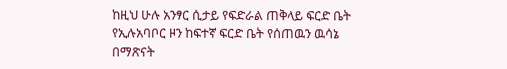ከዚህ ሁሉ አንፃር ሲታይ የፍድራል ጠቅላይ ፍርድ ቤት የኢሉአባቦር ዞን ከፍተኛ ፍርድ ቤት የሰጠዉን ዉሳኔ በማጽናት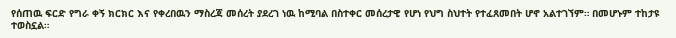የሰጠዉ ፍርድ የግራ ቀኝ ክርክር እና የቀረበዉን ማስረጃ መሰረት ያደረገ ነዉ ከሚባል በስተቀር መሰረታዊ የሆነ የህግ ስህተት የተፈጸመበት ሆኖ አልተገኘም። በመሆኑም ተከታዩ ተወስኗል።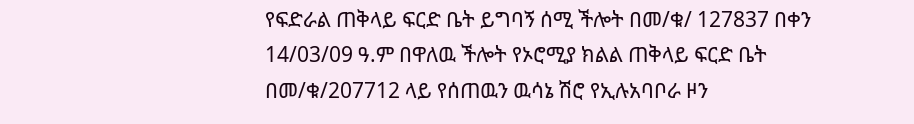የፍድራል ጠቅላይ ፍርድ ቤት ይግባኝ ሰሚ ችሎት በመ/ቁ/ 127837 በቀን 14/03/09 ዓ.ም በዋለዉ ችሎት የኦሮሚያ ክልል ጠቅላይ ፍርድ ቤት በመ/ቁ/207712 ላይ የሰጠዉን ዉሳኔ ሽሮ የኢሉአባቦራ ዞን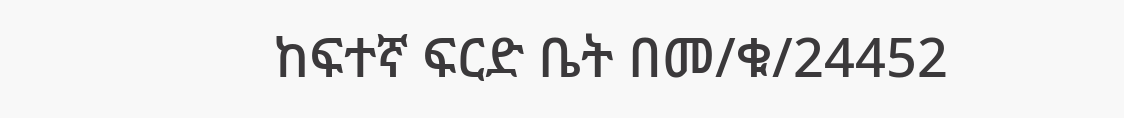ከፍተኛ ፍርድ ቤት በመ/ቁ/24452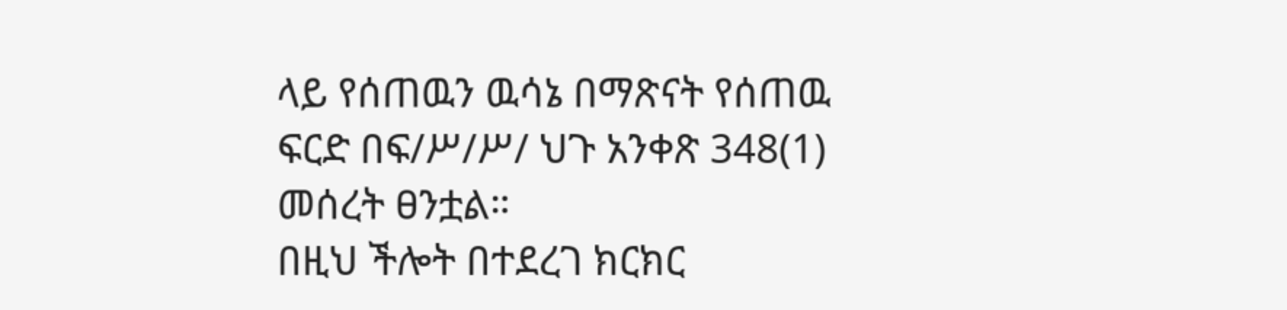ላይ የሰጠዉን ዉሳኔ በማጽናት የሰጠዉ ፍርድ በፍ/ሥ/ሥ/ ህጉ አንቀጽ 348(1) መሰረት ፀንቷል።
በዚህ ችሎት በተደረገ ክርክር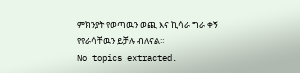ምክንያት የወጣዉን ወጪ እና ኪሳራ ግራ ቀኝ የየራሳቸዉን ይቻሉ ብለናል።
No topics extracted.